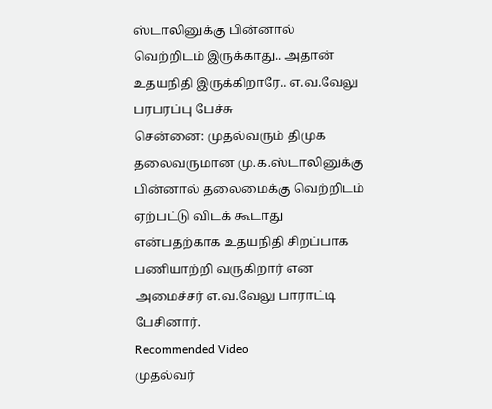ஸ்டாலினுக்கு பின்னால் வெற்றிடம் இருக்காது.. அதான் உதயநிதி இருக்கிறாரே.. எ.வ.வேலு பரபரப்பு பேச்சு
சென்னை: முதல்வரும் திமுக தலைவருமான மு.க.ஸ்டாலினுக்கு பின்னால் தலைமைக்கு வெற்றிடம் ஏற்பட்டு விடக் கூடாது என்பதற்காக உதயநிதி சிறப்பாக பணியாற்றி வருகிறார் என அமைச்சர் எ.வ.வேலு பாராட்டி பேசினார்.
Recommended Video
முதல்வர்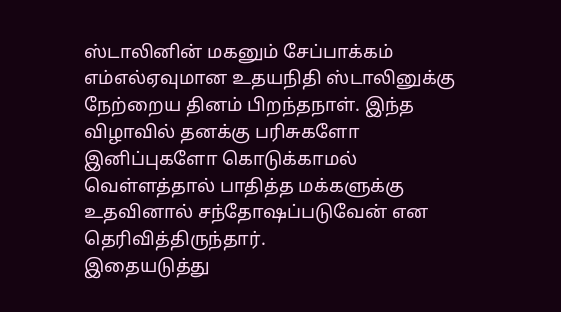ஸ்டாலினின் மகனும் சேப்பாக்கம் எம்எல்ஏவுமான உதயநிதி ஸ்டாலினுக்கு நேற்றைய தினம் பிறந்தநாள். இந்த விழாவில் தனக்கு பரிசுகளோ இனிப்புகளோ கொடுக்காமல் வெள்ளத்தால் பாதித்த மக்களுக்கு உதவினால் சந்தோஷப்படுவேன் என தெரிவித்திருந்தார்.
இதையடுத்து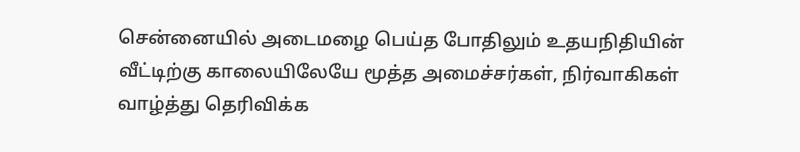சென்னையில் அடைமழை பெய்த போதிலும் உதயநிதியின் வீட்டிற்கு காலையிலேயே மூத்த அமைச்சர்கள், நிர்வாகிகள் வாழ்த்து தெரிவிக்க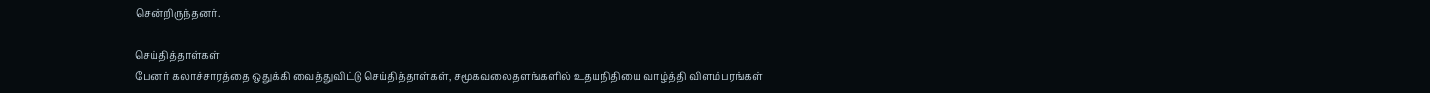சென்றிருந்தனர்.

செய்தித்தாள்கள்
பேனர் கலாச்சாரத்தை ஒதுக்கி வைத்துவிட்டு செய்தித்தாள்கள், சமூகவலைதளங்களில் உதயநிதியை வாழ்த்தி விளம்பரங்கள்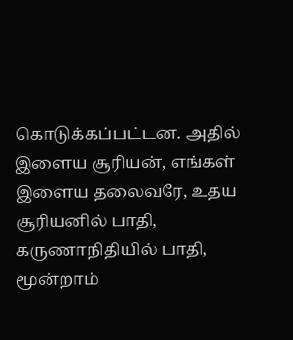கொடுக்கப்பட்டன. அதில் இளைய சூரியன், எங்கள் இளைய தலைவரே, உதய சூரியனில் பாதி, கருணாநிதியில் பாதி, மூன்றாம்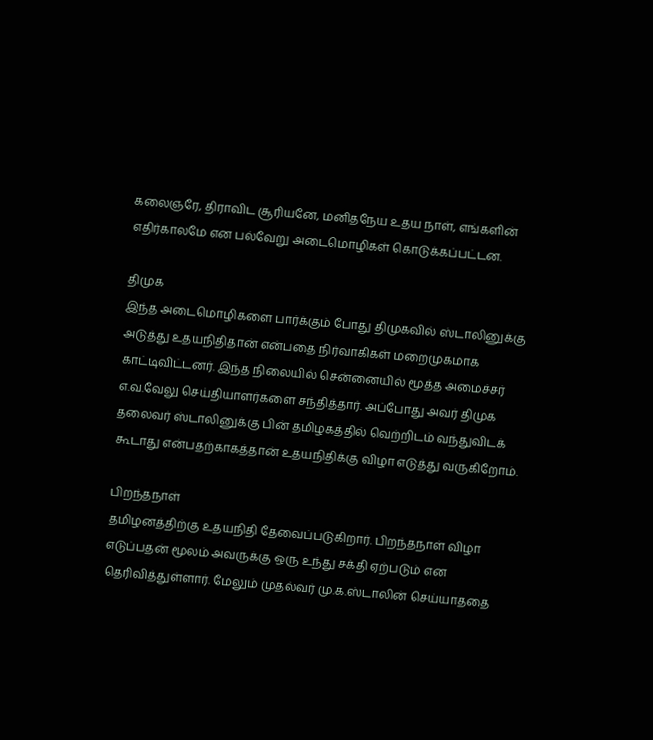கலைஞரே, திராவிட சூரியனே, மனிதநேய உதய நாள், எங்களின் எதிர்காலமே என பல்வேறு அடைமொழிகள் கொடுக்கப்பட்டன.

திமுக
இந்த அடைமொழிகளை பார்க்கும் போது திமுகவில் ஸ்டாலினுக்கு அடுத்து உதயநிதிதான் என்பதை நிர்வாகிகள் மறைமுகமாக காட்டிவிட்டனர். இந்த நிலையில் சென்னையில் மூத்த அமைச்சர் எ.வ.வேலு செய்தியாளர்களை சந்தித்தார். அப்போது அவர் திமுக தலைவர் ஸ்டாலினுக்கு பின் தமிழகத்தில் வெற்றிடம் வந்துவிடக் கூடாது என்பதற்காகத்தான் உதயநிதிக்கு விழா எடுத்து வருகிறோம்.

பிறந்தநாள்
தமிழனத்திற்கு உதயநிதி தேவைப்படுகிறார். பிறந்தநாள் விழா எடுப்பதன் மூலம் அவருக்கு ஒரு உந்து சக்தி ஏற்படும் என தெரிவித்துள்ளார். மேலும் முதல்வர் மு.க.ஸ்டாலின் செய்யாததை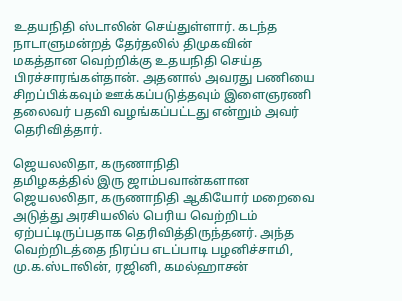உதயநிதி ஸ்டாலின் செய்துள்ளார். கடந்த நாடாளுமன்றத் தேர்தலில் திமுகவின் மகத்தான வெற்றிக்கு உதயநிதி செய்த பிரச்சாரங்கள்தான். அதனால் அவரது பணியை சிறப்பிக்கவும் ஊக்கப்படுத்தவும் இளைஞரணி தலைவர் பதவி வழங்கப்பட்டது என்றும் அவர் தெரிவித்தார்.

ஜெயலலிதா, கருணாநிதி
தமிழகத்தில் இரு ஜாம்பவான்களான ஜெயலலிதா, கருணாநிதி ஆகியோர் மறைவை அடுத்து அரசியலில் பெரிய வெற்றிடம் ஏற்பட்டிருப்பதாக தெரிவித்திருந்தனர். அந்த வெற்றிடத்தை நிரப்ப எடப்பாடி பழனிச்சாமி, மு.க.ஸ்டாலின், ரஜினி, கமல்ஹாசன்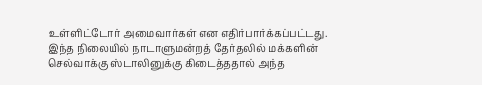உள்ளிட்டோர் அமைவார்கள் என எதிர்பார்க்கப்பட்டது. இந்த நிலையில் நாடாளுமன்றத் தேர்தலில் மக்களின் செல்வாக்கு ஸ்டாலினுக்கு கிடைத்ததால் அந்த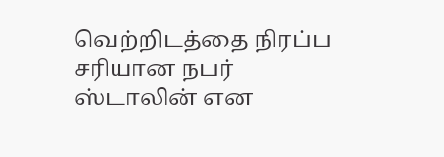வெற்றிடத்தை நிரப்ப சரியான நபர் ஸ்டாலின் என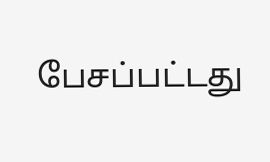பேசப்பட்டது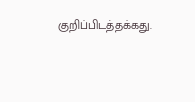குறிப்பிடத்தக்கது.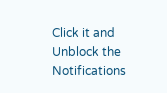Click it and Unblock the Notifications